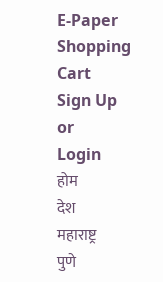E-Paper
Shopping Cart
Sign Up
or
Login
होम
देश
महाराष्ट्र
पुणे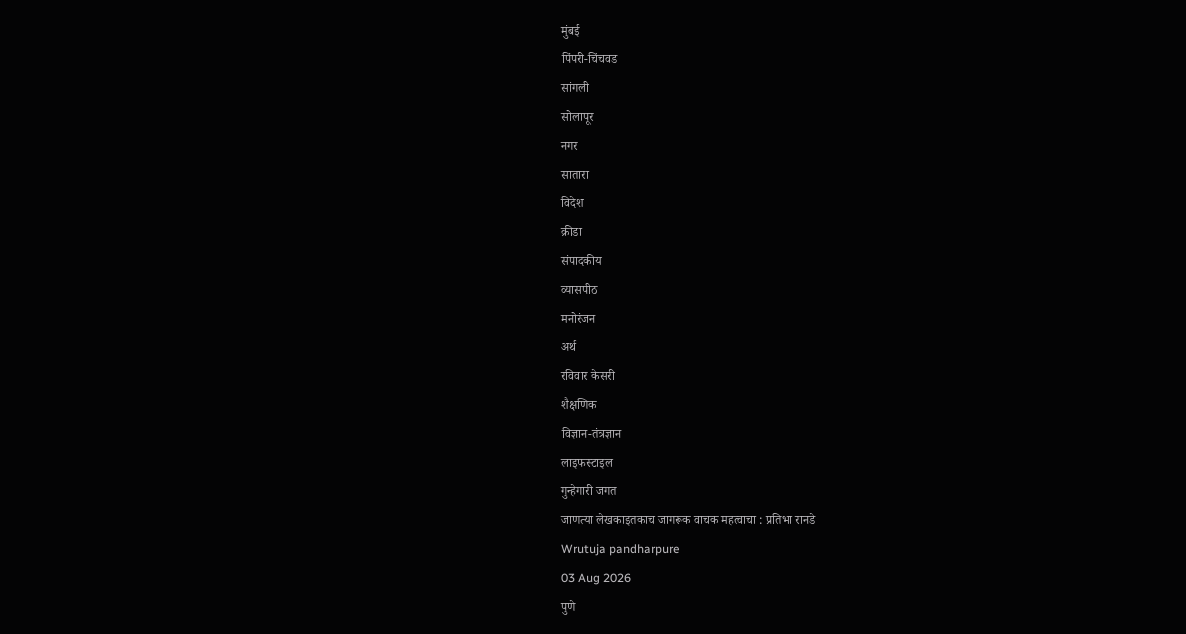मुंबई
पिंपरी-चिंचवड
सांगली
सोलापूर
नगर
सातारा
विदेश
क्रीडा
संपादकीय
व्यासपीठ
मनोरंजन
अर्थ
रविवार केसरी
शैक्षणिक
विज्ञान-तंत्रज्ञान
लाइफस्टाइल
गुन्हेगारी जगत
जाणत्या लेखकाइतकाच जागरूक वाचक महत्वाचा : प्रतिभा रानडे
Wrutuja pandharpure
03 Aug 2026
पुणे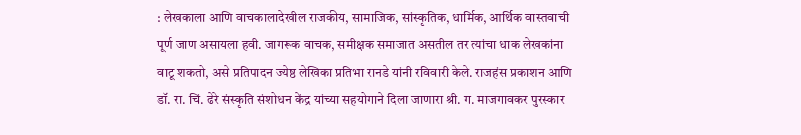: लेखकाला आणि वाचकालादेखील राजकीय, सामाजिक, सांस्कृतिक, धार्मिक, आर्थिक वास्तवाची पूर्ण जाण असायला हवी. जागरूक वाचक, समीक्षक समाजात असतील तर त्यांचा धाक लेखकांना वाटू शकतो, असे प्रतिपादन ज्येष्ठ लेखिका प्रतिभा रानडे यांनी रविवारी केले. राजहंस प्रकाशन आणि डॉ. रा. चिं. ढेरे संस्कृति संशोधन केंद्र यांच्या सहयोगाने दिला जाणारा श्री. ग. माजगावकर पुरस्कार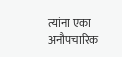त्यांना एका अनौपचारिक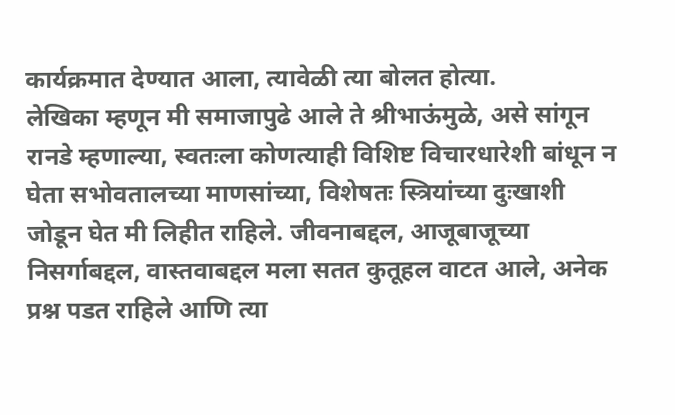कार्यक्रमात देण्यात आला, त्यावेळी त्या बोलत होत्या.
लेखिका म्हणून मी समाजापुढे आले ते श्रीभाऊंमुळे, असे सांगून रानडे म्हणाल्या, स्वतःला कोणत्याही विशिष्ट विचारधारेशी बांधून न घेता सभोवतालच्या माणसांच्या, विशेषतः स्त्रियांच्या दुःखाशी जोडून घेत मी लिहीत राहिले. जीवनाबद्दल, आजूबाजूच्या निसर्गाबद्दल, वास्तवाबद्दल मला सतत कुतूहल वाटत आले, अनेक प्रश्न पडत राहिले आणि त्या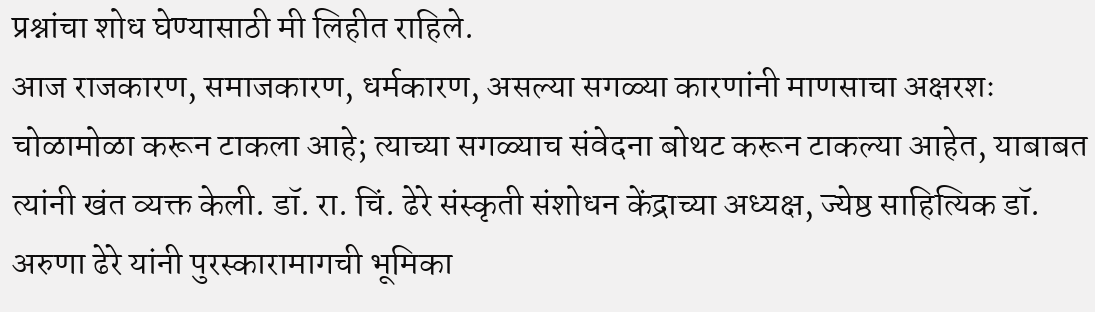प्रश्नांचा शोध घेण्यासाठी मी लिहीत राहिले.
आज राजकारण, समाजकारण, धर्मकारण, असल्या सगळ्या कारणांनी माणसाचा अक्षरशः चोळामोळा करून टाकला आहे; त्याच्या सगळ्याच संवेदना बोथट करून टाकल्या आहेत, याबाबत त्यांनी खंत व्यक्त केली. डॉ. रा. चिं. ढेरे संस्कृती संशोधन केंद्राच्या अध्यक्ष, ज्येष्ठ साहित्यिक डॉ. अरुणा ढेरे यांनी पुरस्कारामागची भूमिका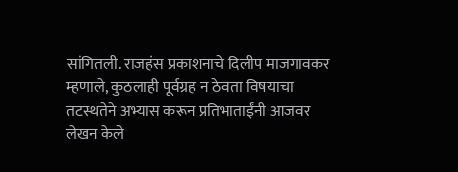सांगितली. राजहंस प्रकाशनाचे दिलीप माजगावकर म्हणाले, कुठलाही पूर्वग्रह न ठेवता विषयाचा तटस्थतेने अभ्यास करून प्रतिभाताईंनी आजवर लेखन केले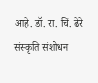आहे. डॉ. रा. चिं. ढेरे संस्कृति संशोधन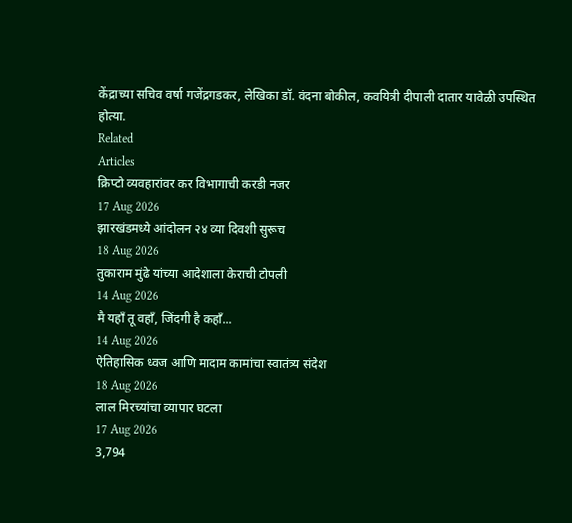केंद्राच्या सचिव वर्षा गजेंद्रगडकर, लेखिका डॉ. वंदना बोकील, कवयित्री दीपाली दातार यावेळी उपस्थित होत्या.
Related
Articles
क्रिप्टो व्यवहारांवर कर विभागाची करडी नजर
17 Aug 2026
झारखंडमध्ये आंदोलन २४ व्या दिवशी सुरूच
18 Aug 2026
तुकाराम मुंढे यांच्या आदेशाला केराची टोपली
14 Aug 2026
मै यहाँ तू वहाँ, जिंदगी है कहाँ...
14 Aug 2026
ऐतिहासिक ध्वज आणि मादाम कामांचा स्वातंत्र्य संदेश
18 Aug 2026
लाल मिरच्यांचा व्यापार घटला
17 Aug 2026
3,794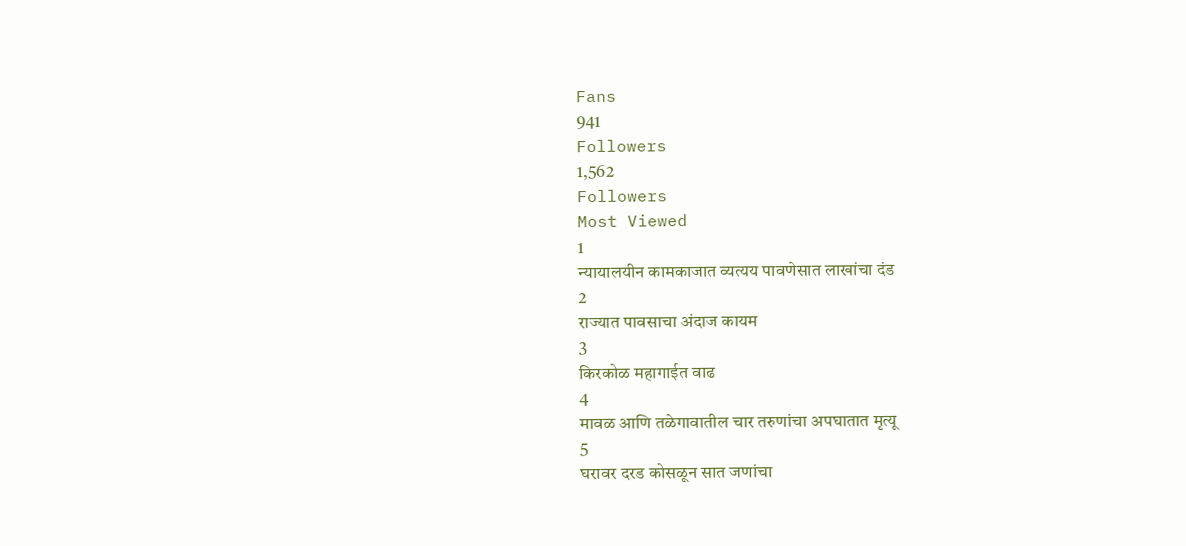Fans
941
Followers
1,562
Followers
Most Viewed
1
न्यायालयीन कामकाजात व्यत्यय पावणेसात लाखांचा दंड
2
राज्यात पावसाचा अंदाज कायम
3
किरकोळ महागाईत वाढ
4
मावळ आणि तळेगावातील चार तरुणांचा अपघातात मृत्यू
5
घरावर दरड कोसळून सात जणांचा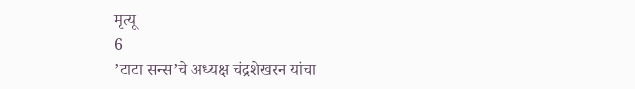मृत्यू
6
’टाटा सन्स’चे अध्यक्ष चंद्रशेखरन यांचा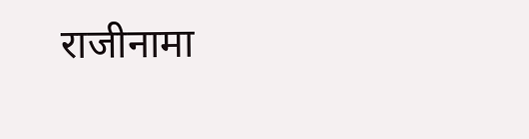राजीनामा